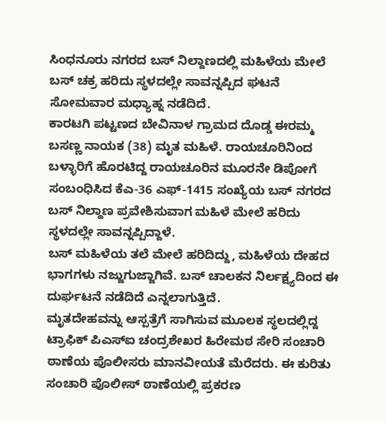ಸಿಂಧನೂರು ನಗರದ ಬಸ್ ನಿಲ್ದಾಣದಲ್ಲಿ ಮಹಿಳೆಯ ಮೇಲೆ ಬಸ್ ಚಕ್ರ ಹರಿದು ಸ್ಥಳದಲ್ಲೇ ಸಾವನ್ನಪ್ಪಿದ ಘಟನೆ ಸೋಮವಾರ ಮಧ್ಯಾಹ್ನ ನಡೆದಿದೆ.
ಕಾರಟಗಿ ಪಟ್ಟಣದ ಬೇವಿನಾಳ ಗ್ರಾಮದ ದೊಡ್ಡ ಈರಮ್ಮ ಬಸಣ್ಣ ನಾಯಕ (38) ಮೃತ ಮಹಿಳೆ. ರಾಯಚೂರಿನಿಂದ ಬಳ್ಳಾರಿಗೆ ಹೊರಟಿದ್ದ ರಾಯಚೂರಿನ ಮೂರನೇ ಡಿಪೋಗೆ ಸಂಬಂಧಿಸಿದ ಕೆಎ-36 ಎಫ್-1415 ಸಂಖ್ಯೆಯ ಬಸ್ ನಗರದ ಬಸ್ ನಿಲ್ದಾಣ ಪ್ರವೇಶಿಸುವಾಗ ಮಹಿಳೆ ಮೇಲೆ ಹರಿದು ಸ್ಥಳದಲ್ಲೇ ಸಾವನ್ನಪ್ಪಿದ್ದಾಳೆ.
ಬಸ್ ಮಹಿಳೆಯ ತಲೆ ಮೇಲೆ ಹರಿದಿದ್ದು, ಮಹಿಳೆಯ ದೇಹದ ಭಾಗಗಳು ನಜ್ಜುಗುಜ್ಜಾಗಿವೆ. ಬಸ್ ಚಾಲಕನ ನಿರ್ಲಕ್ಷ್ಯದಿಂದ ಈ ದುರ್ಘಟನೆ ನಡೆದಿದೆ ಎನ್ನಲಾಗುತ್ತಿದೆ.
ಮೃತದೇಹವನ್ನು ಆಸ್ಪತ್ರೆಗೆ ಸಾಗಿಸುವ ಮೂಲಕ ಸ್ಥಲದಲ್ಲಿದ್ದ ಟ್ರಾಫಿಕ್ ಪಿಎಸ್ಐ ಚಂದ್ರಶೇಖರ ಹಿರೇಮಠ ಸೇರಿ ಸಂಚಾರಿ ಠಾಣೆಯ ಪೊಲೀಸರು ಮಾನವೀಯತೆ ಮೆರೆದರು. ಈ ಕುರಿತು ಸಂಚಾರಿ ಪೊಲೀಸ್ ಠಾಣೆಯಲ್ಲಿ ಪ್ರಕರಣ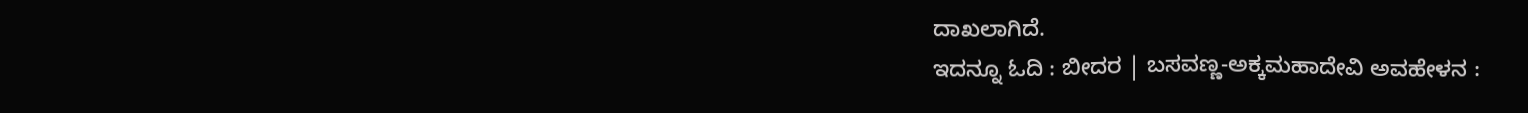ದಾಖಲಾಗಿದೆ.
ಇದನ್ನೂ ಓದಿ : ಬೀದರ | ಬಸವಣ್ಣ-ಅಕ್ಕಮಹಾದೇವಿ ಅವಹೇಳನ :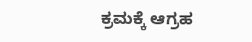ಕ್ರಮಕ್ಕೆ ಆಗ್ರಹ